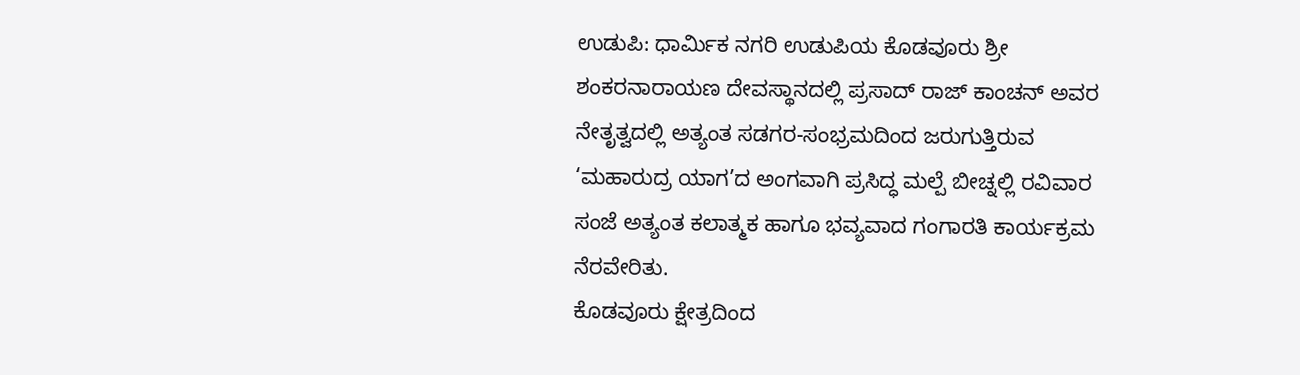ಉಡುಪಿ: ಧಾರ್ಮಿಕ ನಗರಿ ಉಡುಪಿಯ ಕೊಡವೂರು ಶ್ರೀ ಶಂಕರನಾರಾಯಣ ದೇವಸ್ಥಾನದಲ್ಲಿ ಪ್ರಸಾದ್ ರಾಜ್ ಕಾಂಚನ್ ಅವರ ನೇತೃತ್ವದಲ್ಲಿ ಅತ್ಯಂತ ಸಡಗರ-ಸಂಭ್ರಮದಿಂದ ಜರುಗುತ್ತಿರುವ ‘ಮಹಾರುದ್ರ ಯಾಗ’ದ ಅಂಗವಾಗಿ ಪ್ರಸಿದ್ಧ ಮಲ್ಪೆ ಬೀಚ್ನಲ್ಲಿ ರವಿವಾರ ಸಂಜೆ ಅತ್ಯಂತ ಕಲಾತ್ಮಕ ಹಾಗೂ ಭವ್ಯವಾದ ಗಂಗಾರತಿ ಕಾರ್ಯಕ್ರಮ ನೆರವೇರಿತು.
ಕೊಡವೂರು ಕ್ಷೇತ್ರದಿಂದ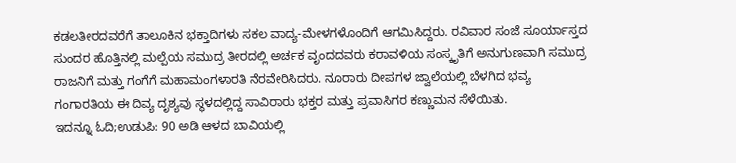ಕಡಲತೀರದವರೆಗೆ ತಾಲೂಕಿನ ಭಕ್ತಾದಿಗಳು ಸಕಲ ವಾದ್ಯ-ಮೇಳಗಳೊಂದಿಗೆ ಆಗಮಿಸಿದ್ದರು. ರವಿವಾರ ಸಂಜೆ ಸೂರ್ಯಾಸ್ತದ ಸುಂದರ ಹೊತ್ತಿನಲ್ಲಿ ಮಲ್ಪೆಯ ಸಮುದ್ರ ತೀರದಲ್ಲಿ ಅರ್ಚಕ ವೃಂದದವರು ಕರಾವಳಿಯ ಸಂಸ್ಕೃತಿಗೆ ಅನುಗುಣವಾಗಿ ಸಮುದ್ರ ರಾಜನಿಗೆ ಮತ್ತು ಗಂಗೆಗೆ ಮಹಾಮಂಗಳಾರತಿ ನೆರವೇರಿಸಿದರು. ನೂರಾರು ದೀಪಗಳ ಜ್ವಾಲೆಯಲ್ಲಿ ಬೆಳಗಿದ ಭವ್ಯ ಗಂಗಾರತಿಯ ಈ ದಿವ್ಯ ದೃಶ್ಯವು ಸ್ಥಳದಲ್ಲಿದ್ದ ಸಾವಿರಾರು ಭಕ್ತರ ಮತ್ತು ಪ್ರವಾಸಿಗರ ಕಣ್ಣುಮನ ಸೆಳೆಯಿತು.
ಇದನ್ನೂ ಓದಿ;ಉಡುಪಿ: 90 ಅಡಿ ಆಳದ ಬಾವಿಯಲ್ಲಿ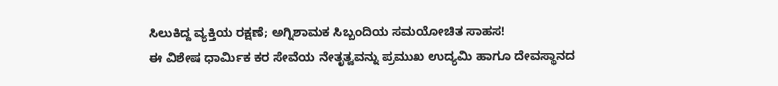ಸಿಲುಕಿದ್ದ ವ್ಯಕ್ತಿಯ ರಕ್ಷಣೆ; ಅಗ್ನಿಶಾಮಕ ಸಿಬ್ಬಂದಿಯ ಸಮಯೋಚಿತ ಸಾಹಸ!
ಈ ವಿಶೇಷ ಧಾರ್ಮಿಕ ಕರ ಸೇವೆಯ ನೇತೃತ್ವವನ್ನು ಪ್ರಮುಖ ಉದ್ಯಮಿ ಹಾಗೂ ದೇವಸ್ಥಾನದ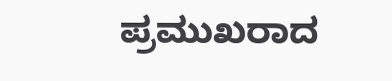ಪ್ರಮುಖರಾದ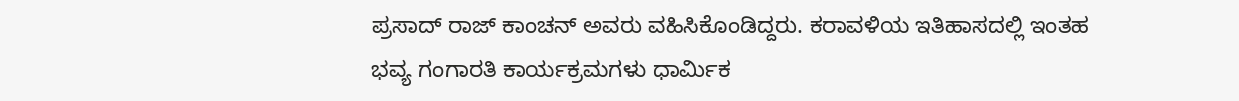ಪ್ರಸಾದ್ ರಾಜ್ ಕಾಂಚನ್ ಅವರು ವಹಿಸಿಕೊಂಡಿದ್ದರು. ಕರಾವಳಿಯ ಇತಿಹಾಸದಲ್ಲಿ ಇಂತಹ ಭವ್ಯ ಗಂಗಾರತಿ ಕಾರ್ಯಕ್ರಮಗಳು ಧಾರ್ಮಿಕ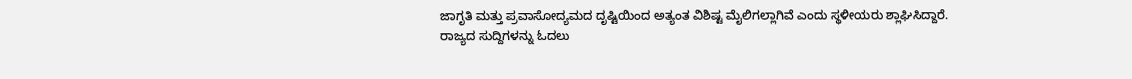ಜಾಗೃತಿ ಮತ್ತು ಪ್ರವಾಸೋದ್ಯಮದ ದೃಷ್ಟಿಯಿಂದ ಅತ್ಯಂತ ವಿಶಿಷ್ಟ ಮೈಲಿಗಲ್ಲಾಗಿವೆ ಎಂದು ಸ್ಥಳೀಯರು ಶ್ಲಾಘಿಸಿದ್ದಾರೆ.
ರಾಜ್ಯದ ಸುದ್ದಿಗಳನ್ನು ಓದಲು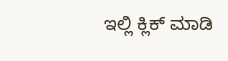ಇಲ್ಲಿ ಕ್ಲಿಕ್ ಮಾಡಿ